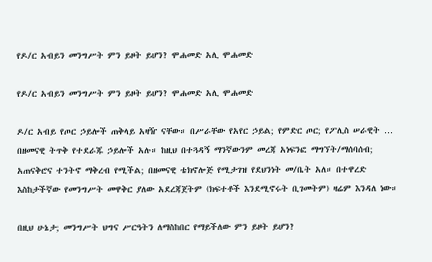የዶ/ር አብይን መንግሥት ምን ይዞት ይሆን? ሞሐመድ አሊ ሞሐመድ

የዶ/ር አብይን መንግሥት ምን ይዞት ይሆን? ሞሐመድ አሊ ሞሐመድ

ዶ/ር አብይ የጦር ኃይሎች ጠቅላይ አዛዥ ናቸው። በሥራቸው የአየር ኃይል; የምድር ጦር; የፖሊስ ሠራዊት … በዘመናዊ ትጥቅ የተደራጁ ኃይሎች አሉ። ከዚህ በተጓዳኝ ማንኛውንም መረጃ አነፍንፎ ማግኘት/ማሰባሰብ; አጠናቅሮና ተንትኖ ማቅረብ የሚችል; በዘመናዊ ቴክኖሎጅ የሚታገዝ የደህንነት መ/ቤት አለ። በተዋረድ እስከታችኛው የመንግሥት መዋቅር ያለው አደረጃጀትም (ክፍተቶች እንደሚኖሩት ቢገመትም) ዛሬም እንዳለ ነው።

በዚህ ሁኔታ; መንግሥት ህግና ሥርዓትን ለማስከበር የማይችለው ምን ይዞት ይሆን?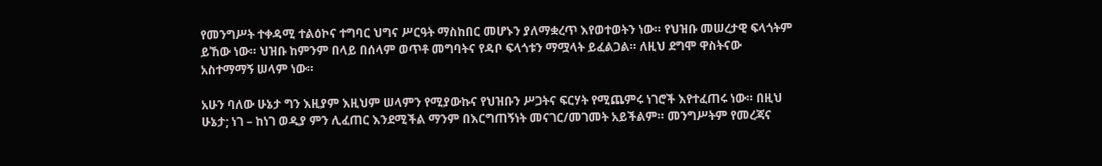የመንግሥት ተቀዳሚ ተልዕኮና ተግባር ህግና ሥርዓት ማስከበር መሆኑን ያለማቋረጥ እየወተወትን ነው። የህዝቡ መሠረታዊ ፍላጎትም ይኸው ነው። ህዝቡ ከምንም በላይ በሰላም ወጥቶ መግባትና የዳቦ ፍላጎቱን ማሟላት ይፈልጋል። ለዚህ ደግሞ ዋስትናው አስተማማኝ ሠላም ነው።

አሁን ባለው ሁኔታ ግን እዚያም እዚህም ሠላምን የሚያውኩና የህዝቡን ሥጋትና ፍርሃት የሚጨምሩ ነገሮች እየተፈጠሩ ነው። በዚህ ሁኔታ; ነገ – ከነገ ወዲያ ምን ሊፈጠር እንደሚችል ማንም በእርግጠኝነት መናገር/መገመት አይችልም። መንግሥትም የመረጃና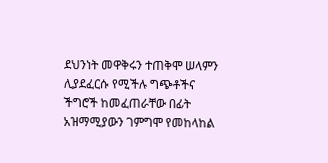ደህንነት መዋቅሩን ተጠቅሞ ሠላምን ሊያደፈርሱ የሚችሉ ግጭቶችና ችግሮች ከመፈጠራቸው በፊት አዝማሚያውን ገምግሞ የመከላከል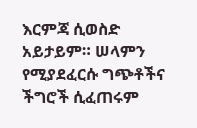እርምጃ ሲወስድ አይታይም። ሠላምን የሚያደፈርሱ ግጭቶችና ችግሮች ሲፈጠሩም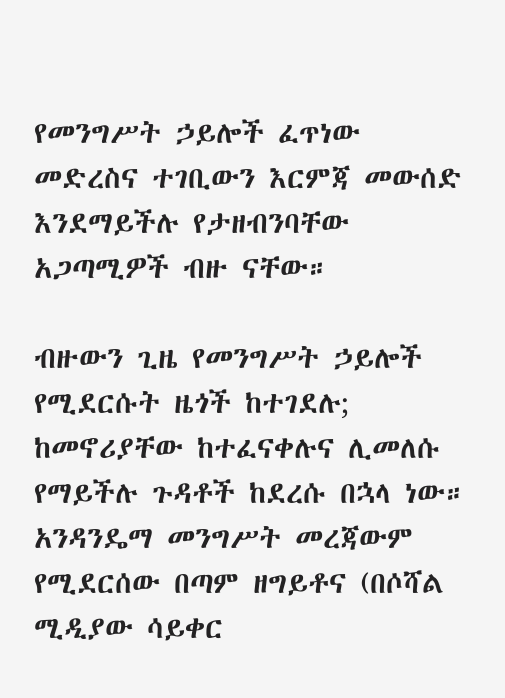የመንግሥት ኃይሎች ፈጥነው መድረስና ተገቢውን እርምጃ መውሰድ እንደማይችሉ የታዘብንባቸው አጋጣሚዎች ብዙ ናቸው።

ብዙውን ጊዜ የመንግሥት ኃይሎች የሚደርሱት ዜጎች ከተገደሉ; ከመኖሪያቸው ከተፈናቀሉና ሊመለሱ የማይችሉ ጉዳቶች ከደረሱ በኋላ ነው። አንዳንዴማ መንግሥት መረጃውም የሚደርሰው በጣም ዘግይቶና (በሶሻል ሚዲያው ሳይቀር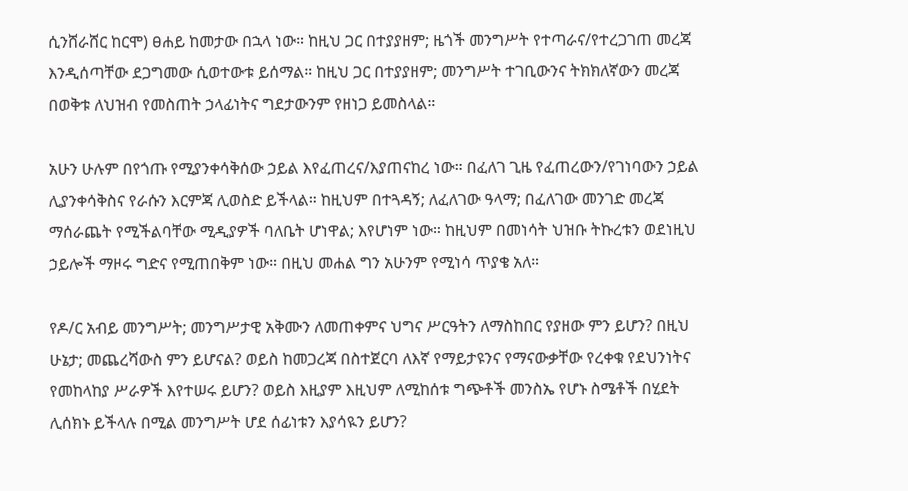ሲንሸራሸር ከርሞ) ፀሐይ ከመታው በኋላ ነው። ከዚህ ጋር በተያያዘም; ዜጎች መንግሥት የተጣራና/የተረጋገጠ መረጃ እንዲሰጣቸው ደጋግመው ሲወተውቱ ይሰማል። ከዚህ ጋር በተያያዘም; መንግሥት ተገቢውንና ትክክለኛውን መረጃ በወቅቱ ለህዝብ የመስጠት ኃላፊነትና ግደታውንም የዘነጋ ይመስላል።

አሁን ሁሉም በየጎጡ የሚያንቀሳቅሰው ኃይል እየፈጠረና/እያጠናከረ ነው። በፈለገ ጊዜ የፈጠረውን/የገነባውን ኃይል ሊያንቀሳቅስና የራሱን እርምጃ ሊወስድ ይችላል። ከዚህም በተጓዳኝ; ለፈለገው ዓላማ; በፈለገው መንገድ መረጃ ማሰራጨት የሚችልባቸው ሚዲያዎች ባለቤት ሆነዋል; እየሆነም ነው። ከዚህም በመነሳት ህዝቡ ትኩረቱን ወደነዚህ ኃይሎች ማዞሩ ግድና የሚጠበቅም ነው። በዚህ መሐል ግን አሁንም የሚነሳ ጥያቄ አለ።

የዶ/ር አብይ መንግሥት; መንግሥታዊ አቅሙን ለመጠቀምና ህግና ሥርዓትን ለማስከበር የያዘው ምን ይሆን? በዚህ ሁኔታ; መጨረሻውስ ምን ይሆናል? ወይስ ከመጋረጃ በስተጀርባ ለእኛ የማይታዩንና የማናውቃቸው የረቀቁ የደህንነትና የመከላከያ ሥራዎች እየተሠሩ ይሆን? ወይስ እዚያም እዚህም ለሚከሰቱ ግጭቶች መንስኤ የሆኑ ስሜቶች በሂደት ሊሰክኑ ይችላሉ በሚል መንግሥት ሆደ ሰፊነቱን እያሳዪን ይሆን?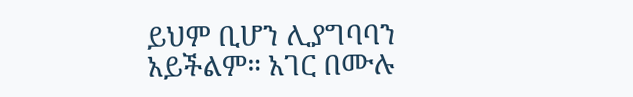ይህም ቢሆን ሊያግባባን አይችልም። አገር በሙሉ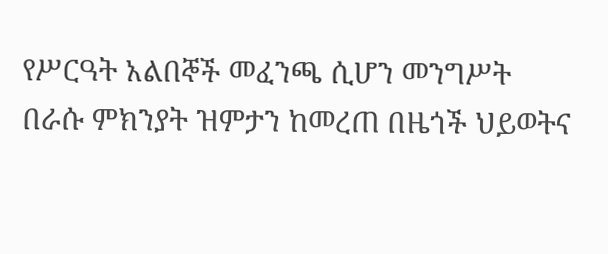የሥርዓት አልበኞች መፈንጫ ሲሆን መንግሥት በራሱ ምክንያት ዝምታን ከመረጠ በዜጎች ህይወትና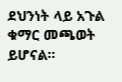ደህንነት ላይ አጉል ቁማር መጫወት ይሆናል።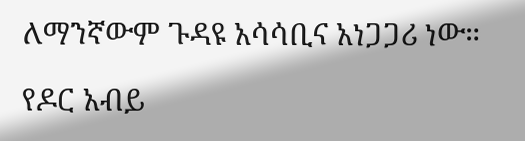ለማንኛውም ጉዳዩ አሳሳቢና አነጋጋሪ ነው።

የዶር አብይ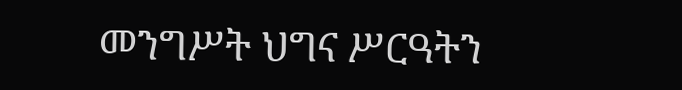መንግሥት ህግና ሥርዓትን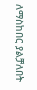ለማስከበር ያልቻለበት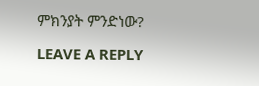ምክንያት ምንድነው?

LEAVE A REPLY